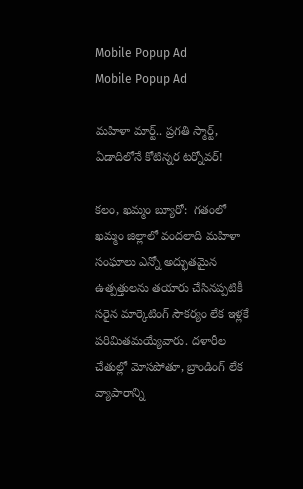Mobile Popup Ad
Mobile Popup Ad

మహిళా మార్ట్.. ప్రగతి స్మార్ట్, ఏడాదిలోనే కోటిన్నర టర్నోవర్!

కలం, ఖమ్మం బ్యూరో:  గతంలో ఖమ్మం జిల్లాలో వందలాది మహిళా సంఘాలు ఎన్నో అద్భుతమైన ఉత్పత్తులను తయారు చేసినప్పటికీ సరైన మార్కెటింగ్ సౌకర్యం లేక ఇళ్లకే పరిమితమయ్యేవారు. దళారీల చేతుల్లో మోసపోతూ, బ్రాండింగ్ లేక వ్యాపారాన్ని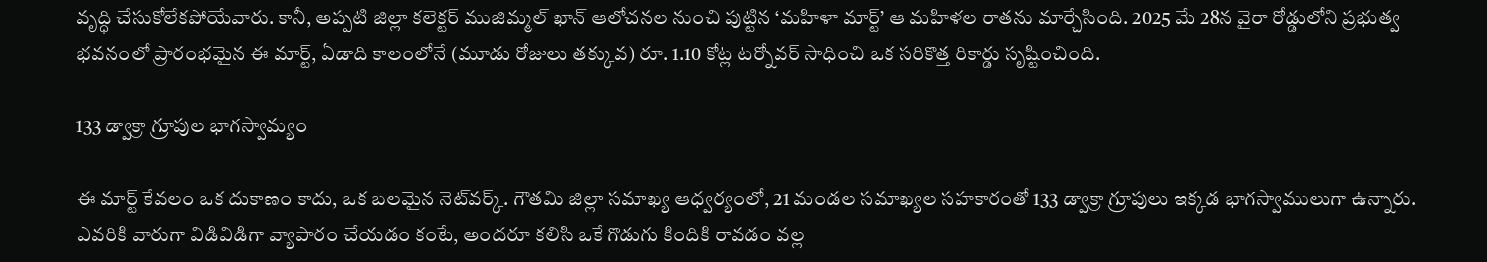వృద్ధి చేసుకోలేకపోయేవారు. కానీ, అప్పటి జిల్లా కలెక్టర్ ముజిమ్మల్ ఖాన్ ఆలోచనల నుంచి పుట్టిన ‘మహిళా మార్ట్’ ఆ మహిళల రాతను మార్చేసింది. 2025 మే 28న వైరా రోడ్డులోని ప్రభుత్వ భవనంలో ప్రారంభమైన ఈ మార్ట్, ఏడాది కాలంలోనే (మూడు రోజులు తక్కువ) రూ. 1.10 కోట్ల టర్నోవర్ సాధించి ఒక సరికొత్త రికార్డు సృష్టించింది.

133 డ్వాక్రా గ్రూపుల భాగస్వామ్యం

ఈ మార్ట్ కేవలం ఒక దుకాణం కాదు, ఒక బలమైన నెట్‌వర్క్. గౌతమి జిల్లా సమాఖ్య ఆధ్వర్యంలో, 21 మండల సమాఖ్యల సహకారంతో 133 డ్వాక్రా గ్రూపులు ఇక్కడ భాగస్వాములుగా ఉన్నారు. ఎవరికి వారుగా విడివిడిగా వ్యాపారం చేయడం కంటే, అందరూ కలిసి ఒకే గొడుగు కిందికి రావడం వల్ల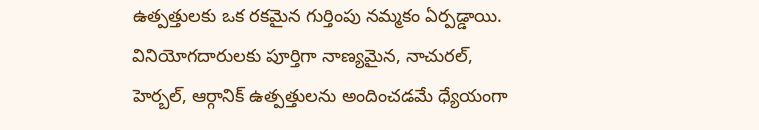ఉత్పత్తులకు ఒక రకమైన గుర్తింపు నమ్మకం ఏర్పడ్డాయి. వినియోగదారులకు పూర్తిగా నాణ్యమైన, నాచురల్, హెర్బల్, ఆర్గానిక్ ఉత్పత్తులను అందించడమే ధ్యేయంగా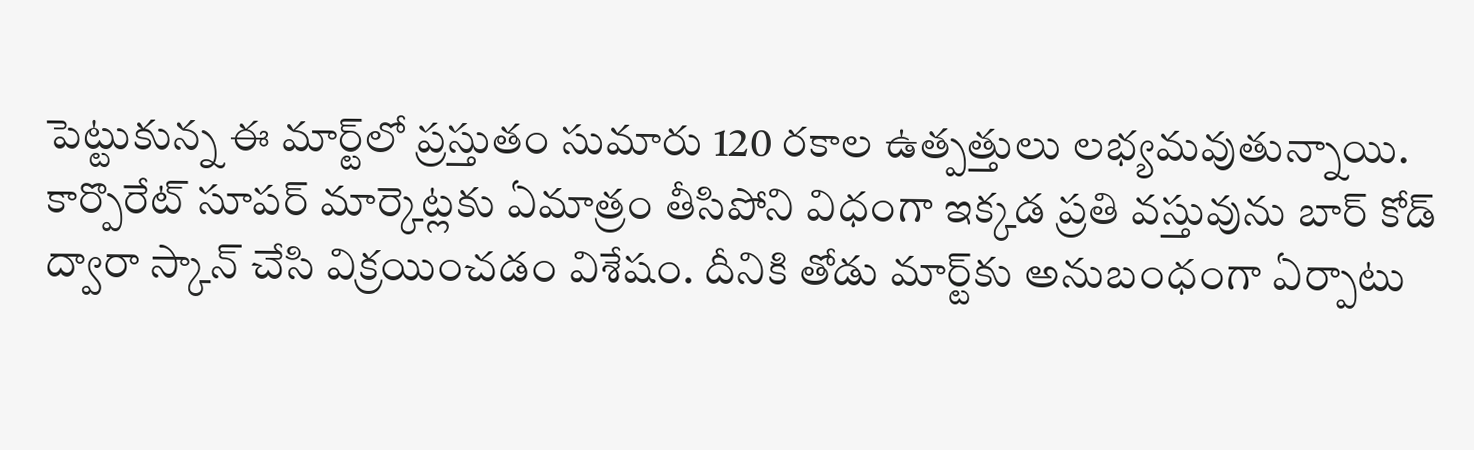పెట్టుకున్న ఈ మార్ట్‌లో ప్రస్తుతం సుమారు 120 రకాల ఉత్పత్తులు లభ్యమవుతున్నాయి. కార్పొరేట్ సూపర్ మార్కెట్లకు ఏమాత్రం తీసిపోని విధంగా ఇక్కడ ప్రతి వస్తువును బార్ కోడ్ ద్వారా స్కాన్ చేసి విక్రయించడం విశేషం. దీనికి తోడు మార్ట్‌కు అనుబంధంగా ఏర్పాటు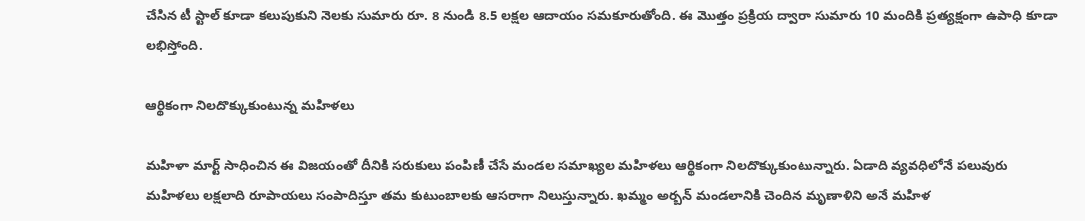చేసిన టీ స్టాల్ కూడా కలుపుకుని నెలకు సుమారు రూ. 8 నుండి 8.5 లక్షల ఆదాయం సమకూరుతోంది. ఈ మొత్తం ప్రక్రియ ద్వారా సుమారు 10 మందికి ప్రత్యక్షంగా ఉపాధి కూడా లభిస్తోంది.

ఆర్థికంగా నిలదొక్కుకుంటున్న మహిళలు

మహిళా మార్ట్ సాధించిన ఈ విజయంతో దీనికి సరుకులు పంపిణీ చేసే మండల సమాఖ్యల మహిళలు ఆర్థికంగా నిలదొక్కుకుంటున్నారు. ఏడాది వ్యవధిలోనే పలువురు మహిళలు లక్షలాది రూపాయలు సంపాదిస్తూ తమ కుటుంబాలకు ఆసరాగా నిలుస్తున్నారు. ఖమ్మం అర్బన్ మండలానికి చెందిన మృణాళిని అనే మహిళ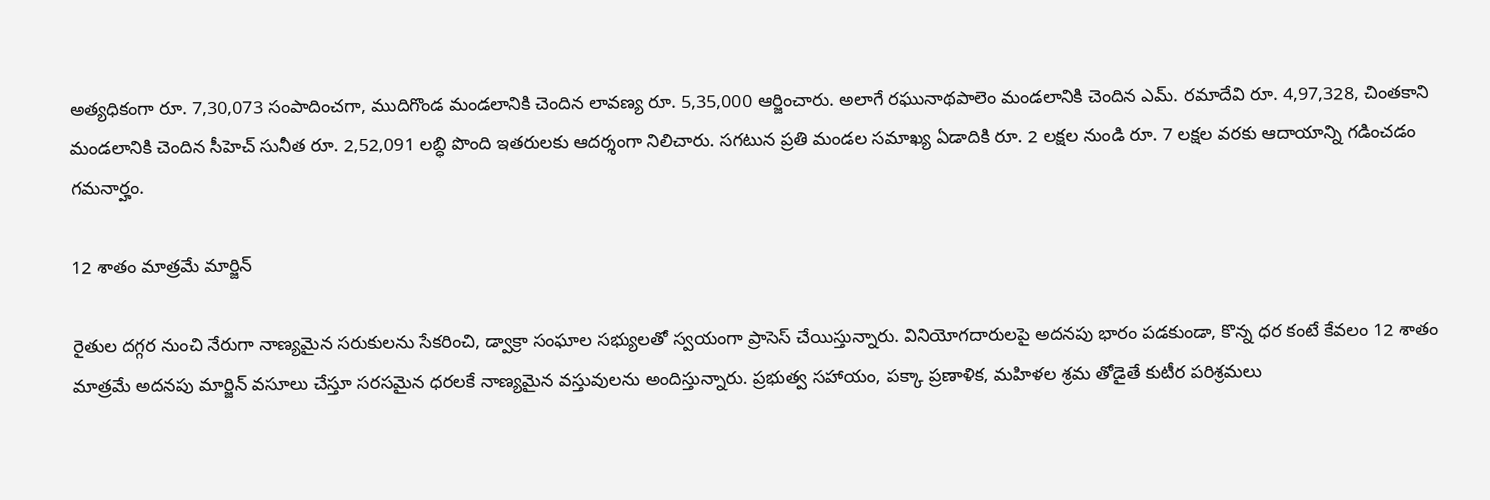అత్యధికంగా రూ. 7,30,073 సంపాదించగా, ముదిగొండ మండలానికి చెందిన లావణ్య రూ. 5,35,000 ఆర్జించారు. అలాగే రఘునాథపాలెం మండలానికి చెందిన ఎమ్. రమాదేవి రూ. 4,97,328, చింతకాని మండలానికి చెందిన సీహెచ్ సునీత రూ. 2,52,091 లబ్ధి పొంది ఇతరులకు ఆదర్శంగా నిలిచారు. సగటున ప్రతి మండల సమాఖ్య ఏడాదికి రూ. 2 లక్షల నుండి రూ. 7 లక్షల వరకు ఆదాయాన్ని గడించడం గమనార్హం.

12 శాతం మాత్రమే మార్జిన్

రైతుల దగ్గర నుంచి నేరుగా నాణ్యమైన సరుకులను సేకరించి, డ్వాక్రా సంఘాల సభ్యులతో స్వయంగా ప్రాసెస్ చేయిస్తున్నారు. వినియోగదారులపై అదనపు భారం పడకుండా, కొన్న ధర కంటే కేవలం 12 శాతం మాత్రమే అదనపు మార్జిన్‌ వసూలు చేస్తూ సరసమైన ధరలకే నాణ్యమైన వస్తువులను అందిస్తున్నారు. ప్రభుత్వ సహాయం, పక్కా ప్రణాళిక, మహిళల శ్రమ తోడైతే కుటీర పరిశ్రమలు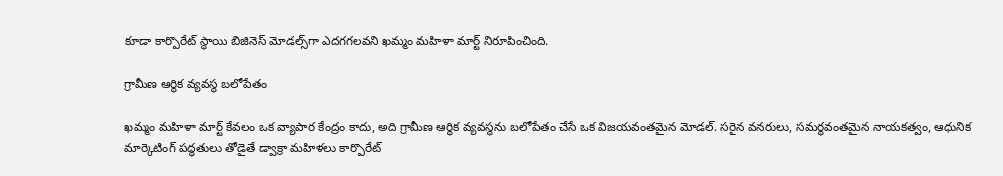కూడా కార్పొరేట్ స్థాయి బిజినెస్ మోడల్స్‌గా ఎదగగలవని ఖమ్మం మహిళా మార్ట్ నిరూపించింది.

గ్రామీణ ఆర్థిక వ్యవస్థ బలోపేతం

ఖమ్మం మహిళా మార్ట్ కేవలం ఒక వ్యాపార కేంద్రం కాదు, అది గ్రామీణ ఆర్థిక వ్యవస్థను బలోపేతం చేసే ఒక విజయవంతమైన మోడల్. సరైన వనరులు, సమర్థవంతమైన నాయకత్వం, ఆధునిక మార్కెటింగ్ పద్ధతులు తోడైతే డ్వాక్రా మహిళలు కార్పొరేట్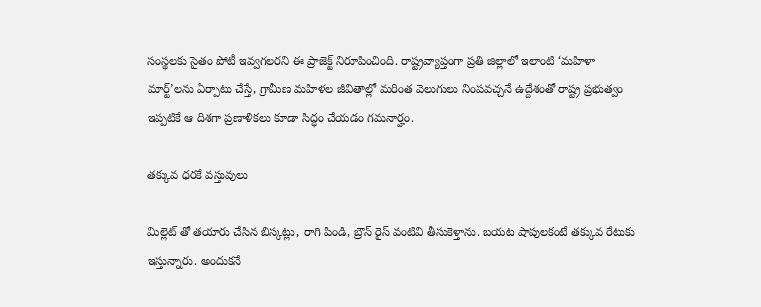సంస్థలకు సైతం పోటీ ఇవ్వగలరని ఈ ప్రాజెక్ట్ నిరూపించింది. రాష్ట్రవ్యాప్తంగా ప్రతి జిల్లాలో ఇలాంటి ‘మహిళా మార్ట్’లను ఏర్పాటు చేస్తే, గ్రామీణ మహిళల జీవితాల్లో మరింత వెలుగులు నింపవచ్చనే ఉద్దేశంతో రాష్ట్ర ప్రభుత్వం ఇప్పటికే ఆ దిశగా ప్రణాళికలు కూడా సిద్ధం చేయడం గమనార్హం.

తక్కువ ధరకే వస్తువులు

మిల్లెట్ తో తయారు చేసిన బిస్కట్లు, రాగి పిండి, బ్రౌన్ రైస్ వంటివి తీసుకెళ్తాను. బయట షాపులకంటే తక్కువ రేటుకు ఇస్తున్నారు. అందుకనే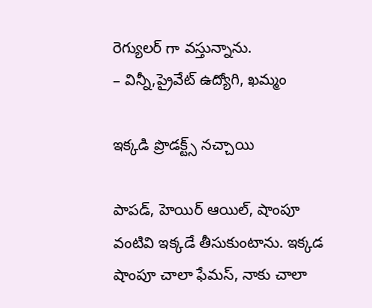రెగ్యులర్ గా వస్తున్నాను.
– విన్నీ,ప్రైవేట్ ఉద్యోగి, ఖమ్మం

ఇక్కడి ప్రొడక్ట్స్ నచ్చాయి

పాపడ్, హెయిర్ ఆయిల్, షాంపూ వంటివి ఇక్కడే తీసుకుంటాను. ఇక్కడ షాంపూ చాలా ఫేమస్, నాకు చాలా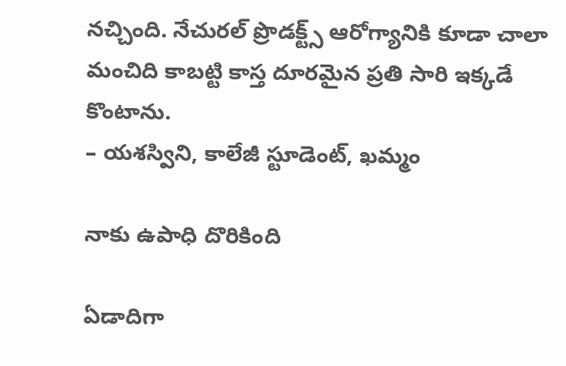నచ్చింది. నేచురల్ ప్రొడక్ట్స్ ఆరోగ్యానికి కూడా చాలా మంచిది కాబట్టి కాస్త దూరమైన ప్రతి సారి ఇక్కడే కొంటాను.
– యశస్విని, కాలేజీ స్టూడెంట్, ఖమ్మం

నాకు ఉపాధి దొరికింది

ఏడాదిగా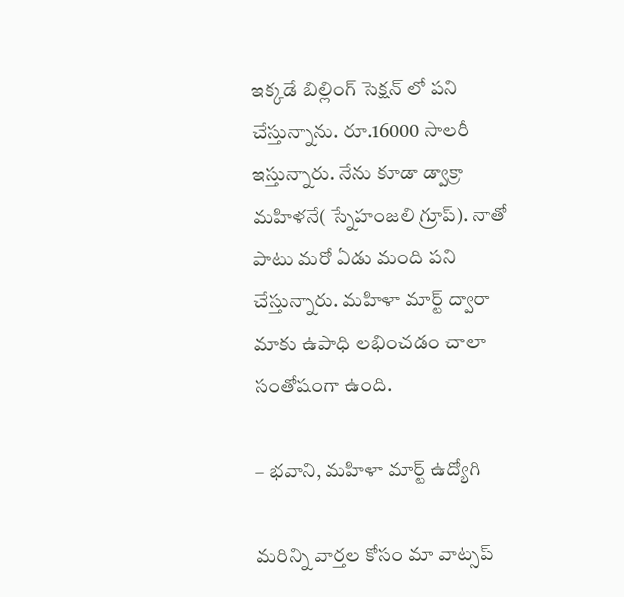ఇక్కడే బిల్లింగ్ సెక్షన్ లో పని చేస్తున్నాను. రూ.16000 సాలరీ ఇస్తున్నారు. నేను కూడా డ్వాక్రా మహిళనే( స్నేహంజలి గ్రూప్). నాతో పాటు మరో ఏడు మంది పని చేస్తున్నారు. మహిళా మార్ట్ ద్వారా మాకు ఉపాధి లభించడం చాలా సంతోషంగా ఉంది.

– భవాని, మహిళా మార్ట్ ఉద్యోగి

మ‌రిన్ని వార్త‌ల కోసం మా వాట్స‌ప్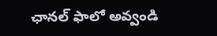ఛాన‌ల్ ఫాలో అవ్వండి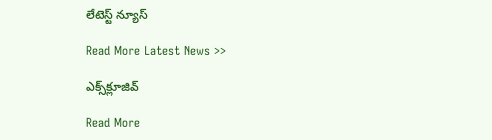లేటెస్ట్ న్యూస్‌

Read More Latest News >>

ఎక్స్‌క్లూజివ్‌

Read More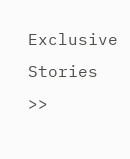Exclusive Stories >>